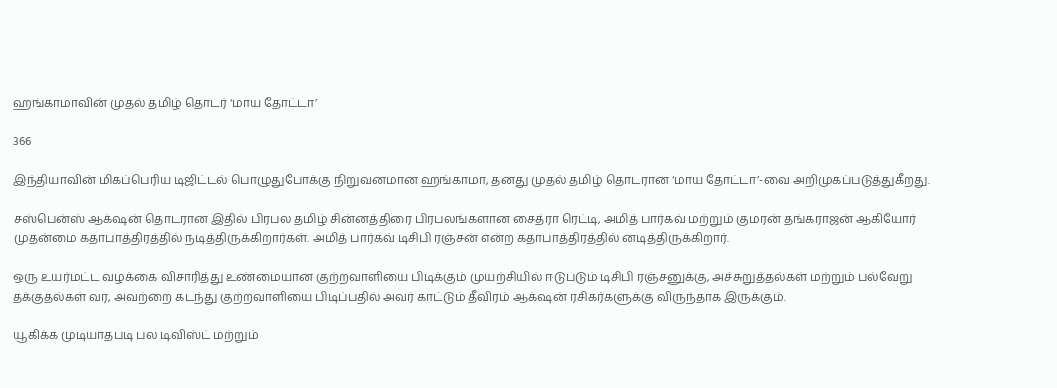ஹங்காமாவின் முதல் தமிழ் தொடர் ‘மாய தோட்டா’

366

இந்தியாவின் மிகப்பெரிய டிஜிட்டல் பொழுதுபோக்கு நிறுவனமான ஹங்காமா, தனது முதல் தமிழ் தொடரான ‘மாய தோட்டா’-வை அறிமுகப்படுத்துகீறது.

சஸ்பென்ஸ் ஆக்‌ஷன் தொடரான இதில் பிரபல தமிழ் சின்னத்திரை பிரபலங்களான சைத்ரா ரெட்டி, அமித் பார்கவ் மற்றும் குமரன் தங்கராஜன் ஆகியோர் முதன்மை கதாபாத்திரத்தில் நடித்திருக்கிறார்கள். அமித் பார்கவ் டிசிபி ரஞ்சன் என்ற கதாபாத்திரத்தில் னடித்திருக்கிறார்.

ஒரு உயர்மட்ட வழக்கை விசாரித்து உண்மையான குற்றவாளியை பிடிக்கும் முயற்சியில் ஈடுபடும் டிசிபி ரஞ்சனுக்கு, அச்சுறுத்தல்கள் மற்றும் பல்வேறு தக்குதல்கள் வர, அவற்றை கடந்து குற்றவாளியை பிடிப்பதில் அவர் காட்டும் தீவிரம் ஆக்‌ஷன் ரசிகர்களுக்கு விருந்தாக இருக்கும்.

யூகிக்க முடியாதபடி பல டிவிஸ்ட் மற்றும்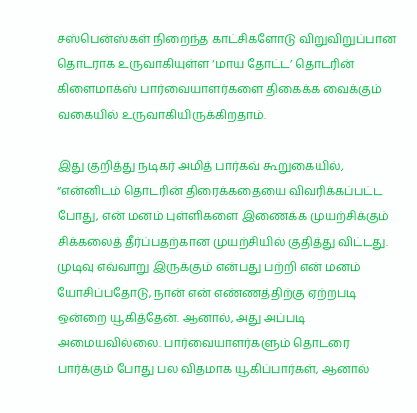சஸ்பென்ஸ்கள் நிறைந்த காட்சிகளோடு விறுவிறுப்பான தொடராக உருவாகியுள்ள ‘மாய தோட்ட’ தொடரின் கிளைமாக்ஸ் பார்வையாளர்களை திகைக்க வைக்கும் வகையில் உருவாகியிருக்கிறதாம்.

இது குறித்து நடிகர் அமித் பார்கவ் கூறுகையில், “என்னிடம் தொடரின் திரைக்கதையை விவரிக்கப்பட்ட போது, என் மனம் புள்ளிகளை இணைக்க முயற்சிக்கும் சிக்கலைத் தீர்ப்பதற்கான முயற்சியில் குதித்து விட்டது. முடிவு எவ்வாறு இருக்கும் என்பது பற்றி என் மனம் யோசிப்பதோடு, நான் என் எண்ணத்திற்கு ஏற்றபடி ஒன்றை யூகித்தேன். ஆனால், அது அப்படி அமையவில்லை. பார்வையாளர்களும் தொடரை பார்க்கும் போது பல விதமாக யூகிப்பார்கள், ஆனால்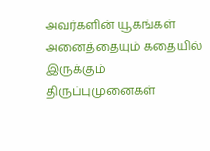அவர்களின் யூகங்கள் அனைத்தையும் கதையில் இருக்கும் திருப்புமுனைகள்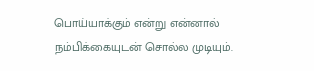பொய்யாக்கும் என்று என்னால் நம்பிக்கையுடன் சொல்ல முடியும்.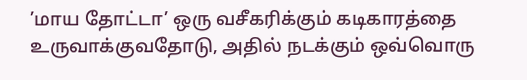’மாய தோட்டா’ ஒரு வசீகரிக்கும் கடிகாரத்தை உருவாக்குவதோடு, அதில் நடக்கும் ஒவ்வொரு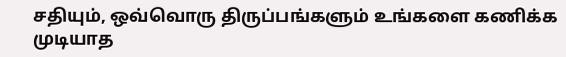சதியும், ஒவ்வொரு திருப்பங்களும் உங்களை கணிக்க முடியாத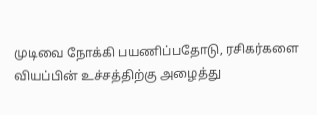முடிவை நோக்கி பயணிப்பதோடு, ரசிகர்களை வியப்பின் உச்சத்திற்கு அழைத்து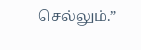செல்லும்.”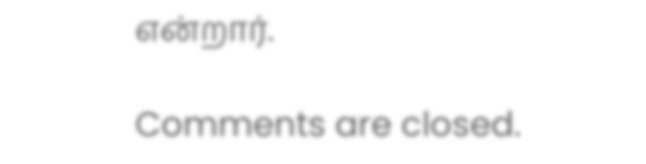என்றார்.

Comments are closed.